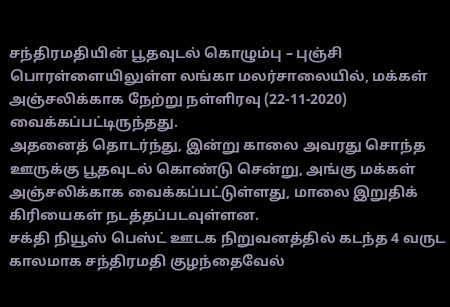சந்திரமதியின் பூதவுடல் கொழும்பு – புஞ்சி பொரள்ளையிலுள்ள லங்கா மலர்சாலையில், மக்கள் அஞ்சலிக்காக நேற்று நள்ளிரவு (22-11-2020) வைக்கப்பட்டிருந்தது.
அதனைத் தொடர்ந்து, இன்று காலை அவரது சொந்த ஊருக்கு பூதவுடல் கொண்டு சென்று, அங்கு மக்கள் அஞ்சலிக்காக வைக்கப்பட்டுள்ளது, மாலை இறுதிக் கிரியைகள் நடத்தப்படவுள்ளன.
சக்தி நியூஸ் பெஸ்ட் ஊடக நிறுவனத்தில் கடந்த 4 வருட காலமாக சந்திரமதி குழந்தைவேல்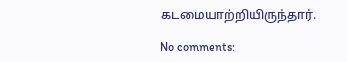கடமையாற்றியிருந்தார்.

No comments: